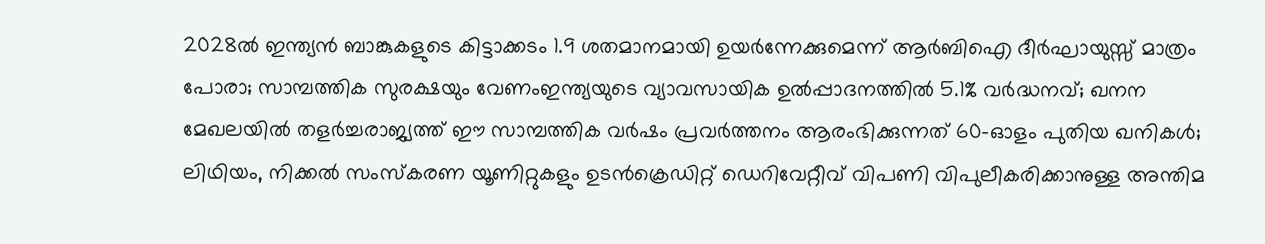2028ൽ ഇന്ത്യൻ ബാങ്കുകളുടെ കിട്ടാക്കടം 1.9 ശതമാനമായി ഉയർന്നേക്കുമെന്ന് ആർബിഐ ദീർഘായുസ്സ് മാത്രം പോരാ; സാമ്പത്തിക സുരക്ഷയും വേണംഇന്ത്യയുടെ വ്യാവസായിക ഉൽപ്പാദനത്തിൽ 5.1% വർദ്ധനവ്; ഖനന മേഖലയിൽ തളർച്ചരാജ്യത്ത് ഈ സാമ്പത്തിക വർഷം പ്രവർത്തനം ആരംഭിക്കുന്നത് 60-ഓളം പുതിയ ഖനികൾ; ലിഥിയം, നിക്കൽ സംസ്‌കരണ യൂണിറ്റുകളും ഉടൻക്രെഡിറ്റ് ഡെറിവേറ്റീവ് വിപണി വിപുലീകരിക്കാനുള്ള അന്തിമ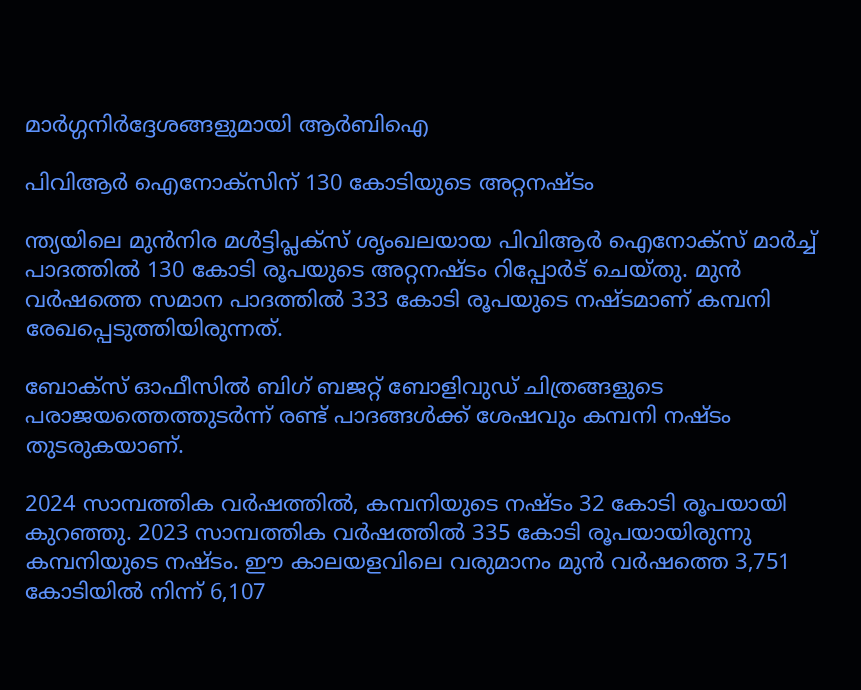മാർഗ്ഗനിർദ്ദേശങ്ങളുമായി ആർബിഐ

പിവിആർ ഐനോക്‌സിന് 130 കോടിയുടെ അറ്റനഷ്ടം

ന്ത്യയിലെ മുൻനിര മൾട്ടിപ്ലക്‌സ് ശൃംഖലയായ പിവിആർ ഐനോക്‌സ് മാർച്ച് പാദത്തിൽ 130 കോടി രൂപയുടെ അറ്റനഷ്ടം റിപ്പോർട് ചെയ്തു. മുൻ വർഷത്തെ സമാന പാദത്തിൽ 333 കോടി രൂപയുടെ നഷ്ടമാണ് കമ്പനി രേഖപ്പെടുത്തിയിരുന്നത്.

ബോക്‌സ് ഓഫീസിൽ ബിഗ് ബജറ്റ് ബോളിവുഡ് ചിത്രങ്ങളുടെ പരാജയത്തെത്തുടർന്ന് രണ്ട് പാദങ്ങൾക്ക് ശേഷവും കമ്പനി നഷ്ടം തുടരുകയാണ്.

2024 സാമ്പത്തിക വർഷത്തിൽ, കമ്പനിയുടെ നഷ്ടം 32 കോടി രൂപയായി കുറഞ്ഞു. 2023 സാമ്പത്തിക വർഷത്തിൽ 335 കോടി രൂപയായിരുന്നു കമ്പനിയുടെ നഷ്ടം. ഈ കാലയളവിലെ വരുമാനം മുൻ വർഷത്തെ 3,751 കോടിയിൽ നിന്ന് 6,107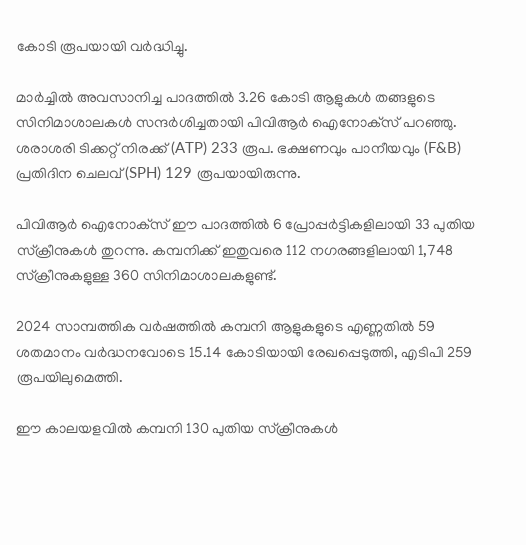കോടി രൂപയായി വർദ്ധിച്ചു.

മാർച്ചിൽ അവസാനിച്ച പാദത്തിൽ 3.26 കോടി ആളുകൾ തങ്ങളുടെ സിനിമാശാലകൾ സന്ദർശിച്ചതായി പിവിആർ ഐനോക്‌സ് പറഞ്ഞു. ശരാശരി ടിക്കറ്റ് നിരക്ക് (ATP) 233 രൂപ. ഭക്ഷണവും പാനീയവും (F&B) പ്രതിദിന ചെലവ് (SPH) 129 രൂപയായിരുന്നു.

പിവിആർ ഐനോക്‌സ് ഈ പാദത്തിൽ 6 പ്രോപ്പർട്ടികളിലായി 33 പുതിയ സ്‌ക്രീനുകൾ തുറന്നു. കമ്പനിക്ക് ഇതുവരെ 112 നഗരങ്ങളിലായി 1,748 സ്‌ക്രീനുകളുള്ള 360 സിനിമാശാലകളുണ്ട്.

2024 സാമ്പത്തിക വർഷത്തിൽ കമ്പനി ആളുകളുടെ എണ്ണതിൽ 59 ശതമാനം വർദ്ധനവോടെ 15.14 കോടിയായി രേഖപ്പെടുത്തി, എടിപി 259 രൂപയിലുമെത്തി.

ഈ കാലയളവിൽ കമ്പനി 130 പുതിയ സ്‌ക്രീനുകൾ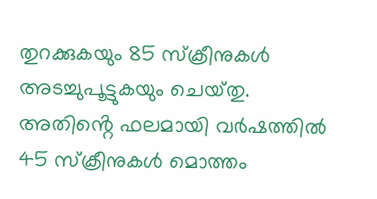തുറക്കുകയും 85 സ്‌ക്രീനുകൾ അടച്ചുപൂട്ടുകയും ചെയ്‌തു. അതിൻ്റെ ഫലമായി വർഷത്തിൽ 45 സ്‌ക്രീനുകൾ മൊത്തം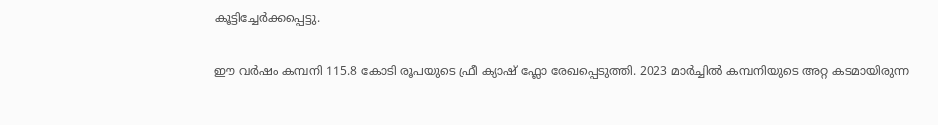കൂട്ടിച്ചേർക്കപ്പെട്ടു.

ഈ വർഷം കമ്പനി 115.8 കോടി രൂപയുടെ ഫ്രീ ക്യാഷ് ഫ്ലോ രേഖപ്പെടുത്തി. 2023 മാർച്ചിൽ കമ്പനിയുടെ അറ്റ കടമായിരുന്ന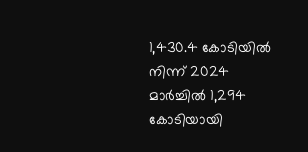1,430.4 കോടിയിൽ നിന്ന് 2024 മാർച്ചിൽ 1,294 കോടിയായി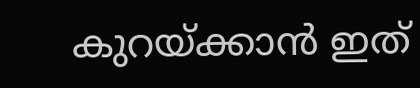കുറയ്ക്കാൻ ഇത്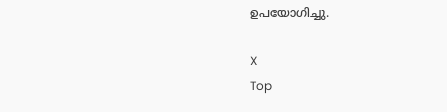ഉപയോഗിച്ചു.

X
Top